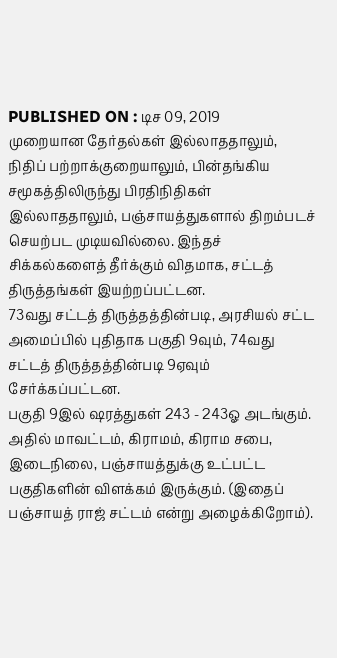PUBLISHED ON : டிச 09, 2019
முறையான தேர்தல்கள் இல்லாததாலும், நிதிப் பற்றாக்குறையாலும், பின்தங்கிய சமூகத்திலிருந்து பிரதிநிதிகள் இல்லாததாலும், பஞ்சாயத்துகளால் திறம்படச் செயற்பட முடியவில்லை. இந்தச் சிக்கல்களைத் தீர்க்கும் விதமாக, சட்டத் திருத்தங்கள் இயற்றப்பட்டன.
73வது சட்டத் திருத்தத்தின்படி, அரசியல் சட்ட அமைப்பில் புதிதாக பகுதி 9வும், 74வது சட்டத் திருத்தத்தின்படி 9ஏவும் சேர்க்கப்பட்டன.
பகுதி 9இல் ஷரத்துகள் 243 - 243ஓ அடங்கும். அதில் மாவட்டம், கிராமம், கிராம சபை, இடைநிலை, பஞ்சாயத்துக்கு உட்பட்ட பகுதிகளின் விளக்கம் இருக்கும். (இதைப் பஞ்சாயத் ராஜ் சட்டம் என்று அழைக்கிறோம்).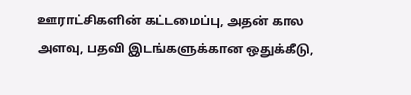ஊராட்சிகளின் கட்டமைப்பு, அதன் கால அளவு, பதவி இடங்களுக்கான ஒதுக்கீடு,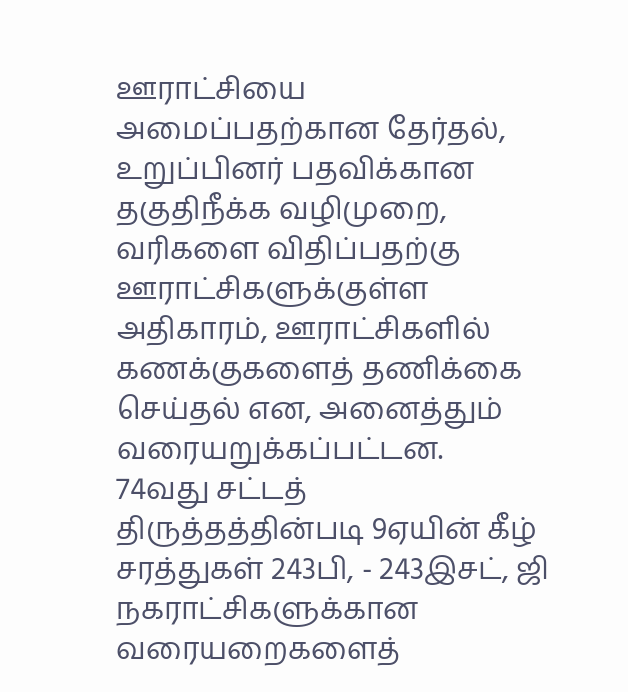ஊராட்சியை அமைப்பதற்கான தேர்தல், உறுப்பினர் பதவிக்கான தகுதிநீக்க வழிமுறை, வரிகளை விதிப்பதற்கு ஊராட்சிகளுக்குள்ள அதிகாரம், ஊராட்சிகளில் கணக்குகளைத் தணிக்கை செய்தல் என, அனைத்தும் வரையறுக்கப்பட்டன.
74வது சட்டத் திருத்தத்தின்படி 9ஏயின் கீழ் சரத்துகள் 243பி, - 243இசட், ஜி நகராட்சிகளுக்கான வரையறைகளைத்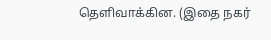தெளிவாக்கின. (இதை நகர்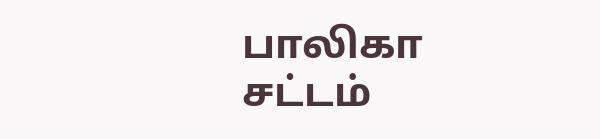பாலிகா சட்டம்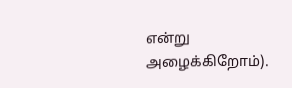என்று அழைக்கிறோம்).